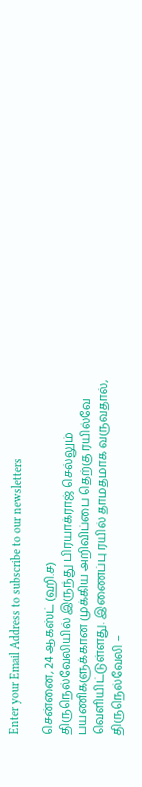Enter your Email Address to subscribe to our newsletters

சென்னை, 24 ஆகஸ்ட் (ஹி.ச)
திருநெல்வேலியில் இருந்து பிரயாக்ராஜ் செல்லும் பயணிகளுக்கான முக்கிய அறிவிப்பை தெற்கு ரயில்வே வெளியிட்டுள்ளது. இணைப்பு ரயில் தாமதமாக வருவதால், திருநெல்வேலி –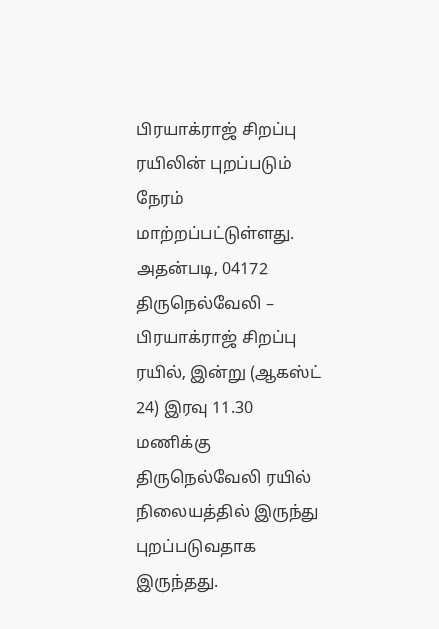பிரயாக்ராஜ் சிறப்பு ரயிலின் புறப்படும் நேரம் மாற்றப்பட்டுள்ளது.
அதன்படி, 04172 திருநெல்வேலி – பிரயாக்ராஜ் சிறப்பு ரயில், இன்று (ஆகஸ்ட் 24) இரவு 11.30 மணிக்கு திருநெல்வேலி ரயில் நிலையத்தில் இருந்து புறப்படுவதாக இருந்தது.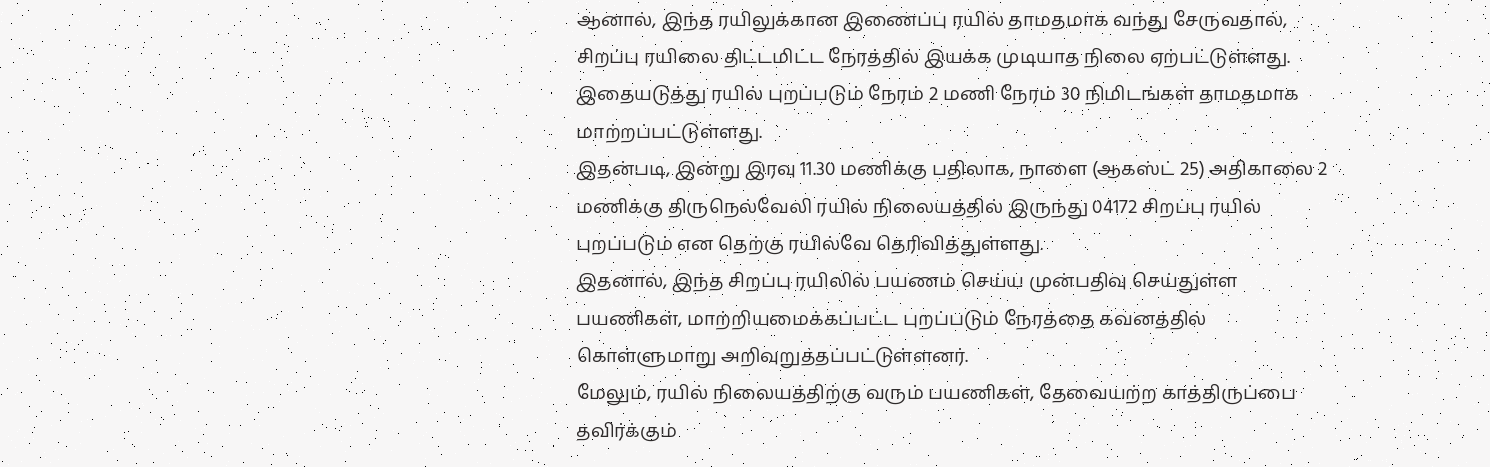ஆனால், இந்த ரயிலுக்கான இணைப்பு ரயில் தாமதமாக வந்து சேருவதால், சிறப்பு ரயிலை திட்டமிட்ட நேரத்தில் இயக்க முடியாத நிலை ஏற்பட்டுள்ளது. இதையடுத்து ரயில் புறப்படும் நேரம் 2 மணி நேரம் 30 நிமிடங்கள் தாமதமாக மாற்றப்பட்டுள்ளது.
இதன்படி, இன்று இரவு 11.30 மணிக்கு பதிலாக, நாளை (ஆகஸ்ட் 25) அதிகாலை 2 மணிக்கு திருநெல்வேலி ரயில் நிலையத்தில் இருந்து 04172 சிறப்பு ரயில் புறப்படும் என தெற்கு ரயில்வே தெரிவித்துள்ளது.
இதனால், இந்த சிறப்பு ரயிலில் பயணம் செய்ய முன்பதிவு செய்துள்ள பயணிகள், மாற்றியமைக்கப்பட்ட புறப்படும் நேரத்தை கவனத்தில் கொள்ளுமாறு அறிவுறுத்தப்பட்டுள்ளனர்.
மேலும், ரயில் நிலையத்திற்கு வரும் பயணிகள், தேவையற்ற காத்திருப்பை தவிர்க்கும்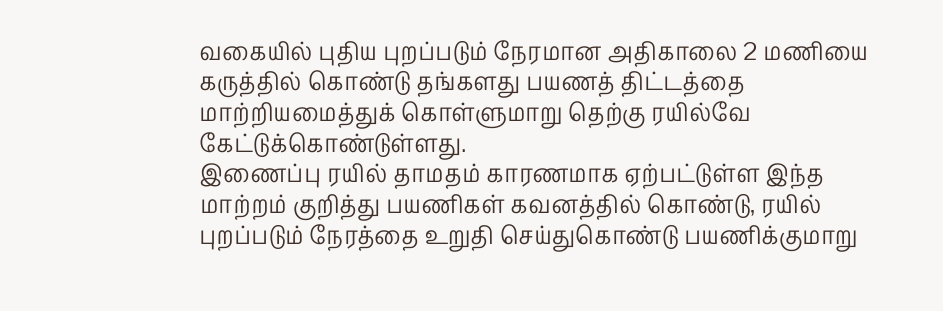வகையில் புதிய புறப்படும் நேரமான அதிகாலை 2 மணியை கருத்தில் கொண்டு தங்களது பயணத் திட்டத்தை மாற்றியமைத்துக் கொள்ளுமாறு தெற்கு ரயில்வே கேட்டுக்கொண்டுள்ளது.
இணைப்பு ரயில் தாமதம் காரணமாக ஏற்பட்டுள்ள இந்த மாற்றம் குறித்து பயணிகள் கவனத்தில் கொண்டு, ரயில் புறப்படும் நேரத்தை உறுதி செய்துகொண்டு பயணிக்குமாறு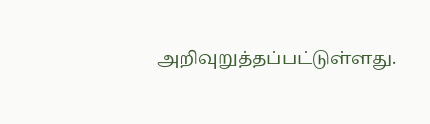அறிவுறுத்தப்பட்டுள்ளது.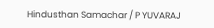Hindusthan Samachar / P YUVARAJ